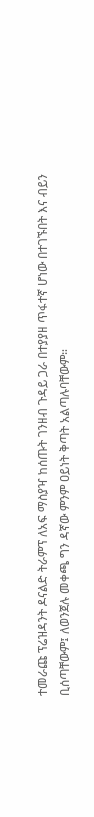ተመራጩ ፕሬዝዳንት ዶናልድ ትራምፕ ለአፍ ማስያዣ ከሰጡት ገንዘብ ጉዳይ ጋራ በተያያዘ ጥፋተኛ ሆነው በተገኙበት እና ብይን ቢሰጣቸውም፤ ለወንጀሉ መቀጫ ግን ዳኛው ምንም ዐይነት ቅጣት አልጣሉባቸውም።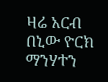ዛሬ አርብ በኒው ዮርክ ማንሃተን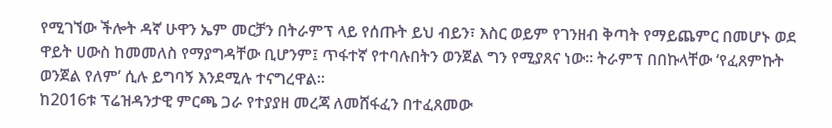የሚገኘው ችሎት ዳኛ ሁዋን ኤም መርቻን በትራምፕ ላይ የሰጡት ይህ ብይን፣ እስር ወይም የገንዘብ ቅጣት የማይጨምር በመሆኑ ወደ ዋይት ሀውስ ከመመለስ የማያግዳቸው ቢሆንም፤ ጥፋተኛ የተባሉበትን ወንጀል ግን የሚያጸና ነው። ትራምፕ በበኩላቸው ‘የፈጸምኩት ወንጀል የለም’ ሲሉ ይግባኝ እንደሚሉ ተናግረዋል።
ከ2016ቱ ፕሬዝዳንታዊ ምርጫ ጋራ የተያያዘ መረጃ ለመሸፋፈን በተፈጸመው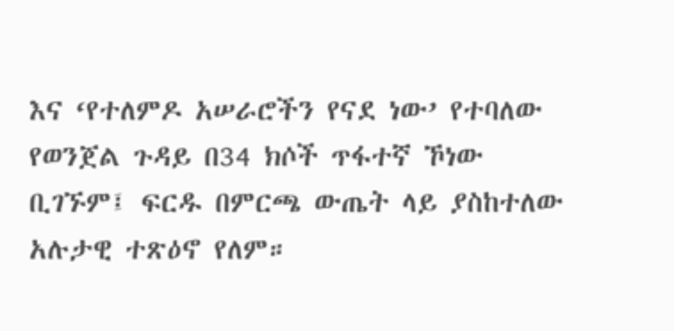እና ‘የተለምዶ አሠራሮችን የናደ ነው’ የተባለው የወንጀል ጉዳይ በ34 ክሶች ጥፋተኛ ኾነው ቢገኙም፤ ፍርዱ በምርጫ ውጤት ላይ ያስከተለው አሉታዊ ተጽዕኖ የለም።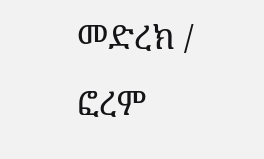መድረክ / ፎረም